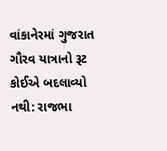વાંકાનેરમાં ગુજરાત ગૌરવ યાત્રાનો રૂટ કોઈએ બદલાવ્યો નથી: રાજભા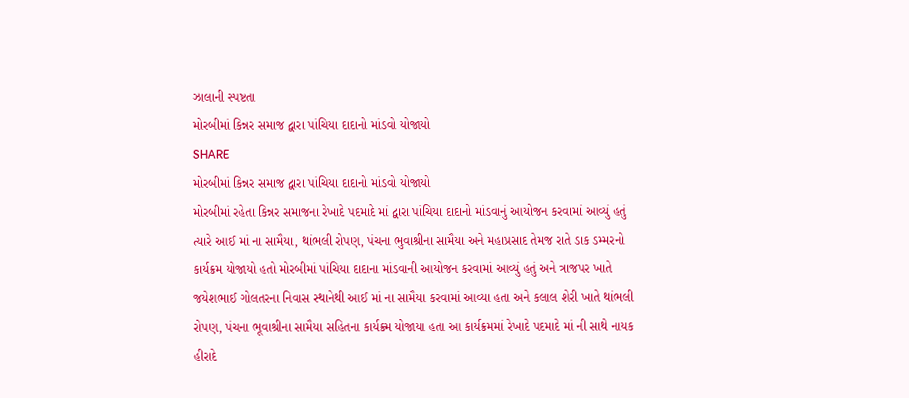ઝાલાની સ્પષ્ટતા
મોરબીમાં કિન્નર સમાજ દ્વારા પાંચિયા દાદાનો માંડવો યોજાયો
SHARE
મોરબીમાં કિન્નર સમાજ દ્વારા પાંચિયા દાદાનો માંડવો યોજાયો
મોરબીમાં રહેતા કિન્નર સમાજના રેખાદે પદમાદે માં દ્વારા પાંચિયા દાદાનો માંડવાનું આયોજન કરવામાં આવ્યું હતું ત્યારે આઈ માં ના સામૈયા, થાંભલી રોપણ, પંચના ભુવાશ્રીના સામૈયા અને મહાપ્રસાદ તેમજ રાતે ડાક ડમ્મરનો કાર્યક્રમ યોજાયો હતો મોરબીમાં પાંચિયા દાદાના માંડવાની આયોજન કરવામાં આવ્યું હતું અને ત્રાજપર ખાતે જયેશભાઈ ગોલતરના નિવાસ સ્થાનેથી આઈ માં ના સામૈયા કરવામાં આવ્યા હતા અને કલાલ શેરી ખાતે થાંભલી રોપણ, પંચના ભૂવાશ્રીના સામૈયા સહિતના કાર્યક્ર્મ યોજાયા હતા આ કાર્યક્રમમાં રેખાદે પદમાદે માં ની સાથે નાયક હીરાદે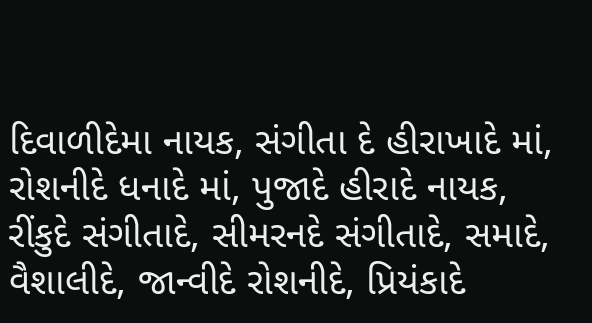દિવાળીદેમા નાયક, સંગીતા દે હીરાખાદે માં, રોશનીદે ધનાદે માં, પુજાદે હીરાદે નાયક, રીંકુદે સંગીતાદે, સીમરનદે સંગીતાદે, સમાદે, વૈશાલીદે, જાન્વીદે રોશનીદે, પ્રિયંકાદે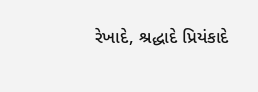રેખાદે, શ્રદ્ધાદે પ્રિયંકાદે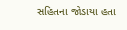સહિતના જોડાયા હતા